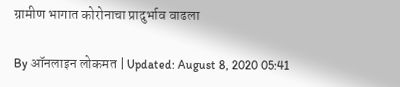ग्रामीण भागात कोरोनाचा प्रादुर्भाव वाढला

By ऑनलाइन लोकमत | Updated: August 8, 2020 05:41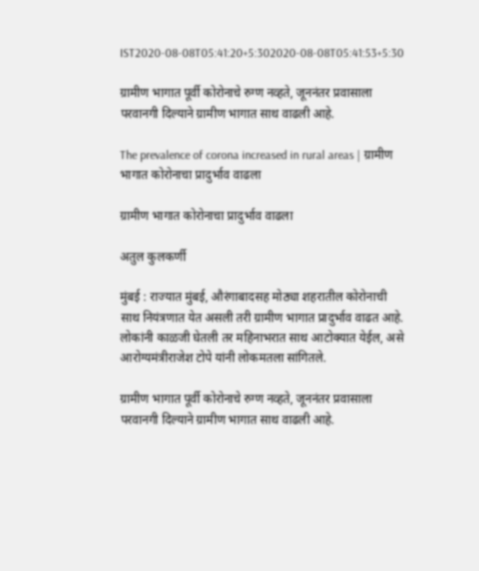IST2020-08-08T05:41:20+5:302020-08-08T05:41:53+5:30

ग्रामीण भागात पूर्वी कोरोनाचे रुग्ण नव्हते, जूननंतर प्रवासाला परवानगी दिल्याने ग्रामीण भागात साथ वाढली आहे.

The prevalence of corona increased in rural areas | ग्रामीण भागात कोरोनाचा प्रादुर्भाव वाढला

ग्रामीण भागात कोरोनाचा प्रादुर्भाव वाढला

अतुल कुलकर्णी

मुंबई : राज्यात मुंबई, औरंगाबादसह मोठ्या शहरातील कोरोनाची साथ नियंत्रणात येत असली तरी ग्रामीण भागात प्रादुर्भाव वाढत आहे. लोकांनी काळजी घेतली तर महिनाभरात साथ आटोक्यात येईल, असे आरोग्यमंत्रीराजेश टोपे यांनी लोकमतला सांगितले.

ग्रामीण भागात पूर्वी कोरोनाचे रुग्ण नव्हते, जूननंतर प्रवासाला परवानगी दिल्याने ग्रामीण भागात साथ वाढली आहे.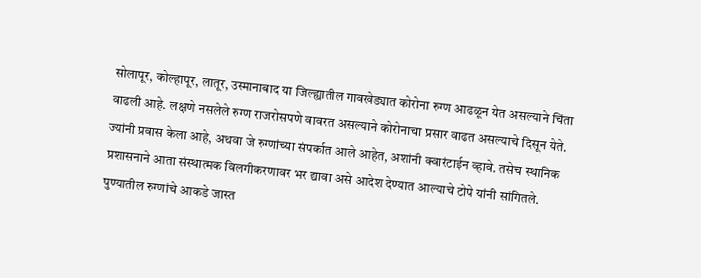सोलापूर, कोल्हापूर, लातूर, उस्मानाबाद या जिल्ह्यातील गावखेड्यात कोरोना रुग्ण आढळून येत असल्याने चिंता वाढली आहे. लक्षणे नसलेले रुग्ण राजरोसपणे वावरत असल्याने कोरोनाचा प्रसार वाढत असल्याचे दिसून येते. ज्यांनी प्रवास केला आहे, अथवा जे रुग्णांच्या संपर्कात आले आहेत, अशांनी क्वारंटाईन व्हावे. तसेच स्थानिक प्रशासनाने आता संस्थात्मक विलगीकरणावर भर द्यावा असे आदेश देण्यात आल्याचे टोपे यांनी सांगितले.
पुण्यातील रुग्णांचे आकडे जास्त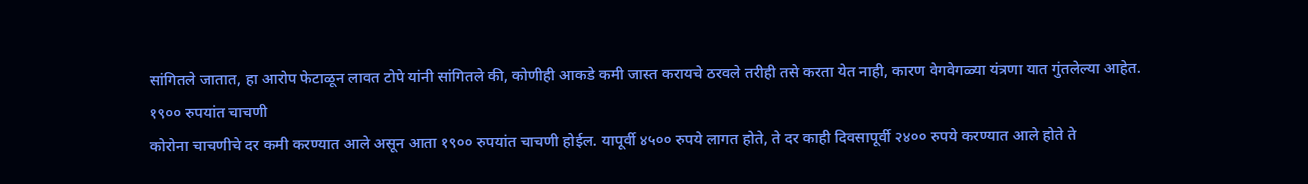सांगितले जातात, हा आरोप फेटाळून लावत टोपे यांनी सांगितले की, कोणीही आकडे कमी जास्त करायचे ठरवले तरीही तसे करता येत नाही, कारण वेगवेगळ्या यंत्रणा यात गुंतलेल्या आहेत.
१९०० रुपयांत चाचणी
कोरोना चाचणीचे दर कमी करण्यात आले असून आता १९०० रुपयांत चाचणी होईल. यापूर्वी ४५०० रुपये लागत होते, ते दर काही दिवसापूर्वी २४०० रुपये करण्यात आले होते ते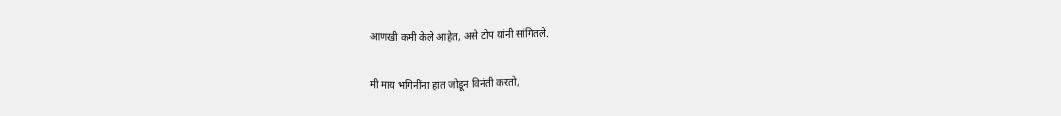आणखी कमी केले आहेत, असे टोप यांनी सांगितले.

मी माय भगिनींना हात जोडून विनंती करतो,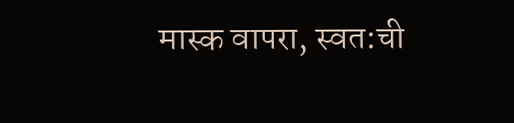मास्क वापरा, स्वत:ची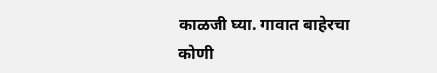काळजी घ्या. गावात बाहेरचा कोणी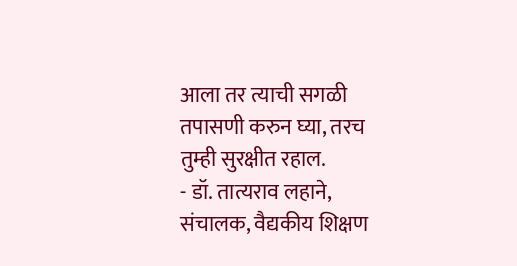आला तर त्याची सगळी तपासणी करुन घ्या, तरच तुम्ही सुरक्षीत रहाल.
- डॉ. तात्यराव लहाने, संचालक, वैद्यकीय शिक्षण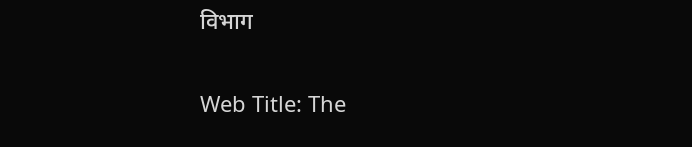विभाग

Web Title: The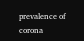prevalence of corona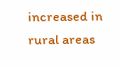increased in rural areas